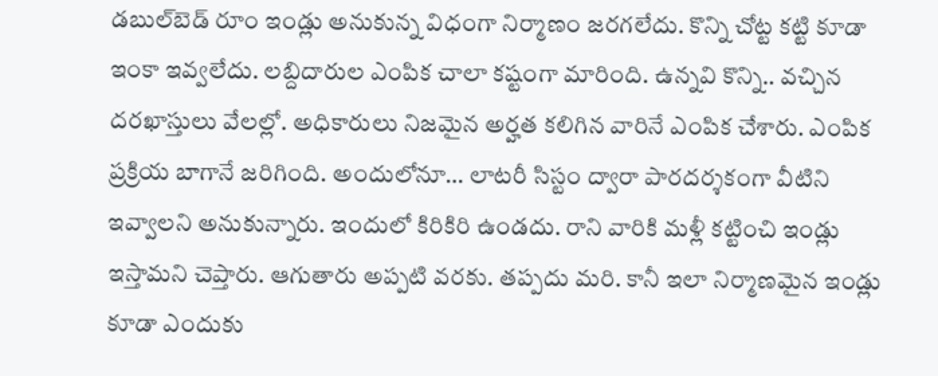డ‌బుల్‌బెడ్ రూం ఇండ్లు అనుకున్న విధంగా నిర్మాణం జ‌ర‌గ‌లేదు. కొన్ని చోట్ట క‌ట్టి కూడా ఇంకా ఇవ్వ‌లేదు. ల‌బ్దిదారుల ఎంపిక చాలా క‌ష్టంగా మారింది. ఉన్న‌వి కొన్ని.. వ‌చ్చిన ద‌ర‌ఖాస్తులు వేలల్లో. అధికారులు నిజ‌మైన అర్హ‌త క‌లిగిన వారినే ఎంపిక చేశారు. ఎంపిక ప్ర‌క్రియ బాగానే జ‌రిగింది. అందులోనూ… లాట‌రీ సిస్టం ద్వారా పార‌ద‌ర్శ‌కంగా వీటిని ఇవ్వాల‌ని అనుకున్నారు. ఇందులో కిరికిరి ఉండ‌దు. రాని వారికి మ‌ళ్లీ క‌ట్టించి ఇండ్లు ఇస్తామ‌ని చెప్తారు. ఆగుతారు అప్ప‌టి వ‌ర‌కు. త‌ప్ప‌దు మ‌రి. కానీ ఇలా నిర్మాణ‌మైన ఇండ్లు కూడా ఎందుకు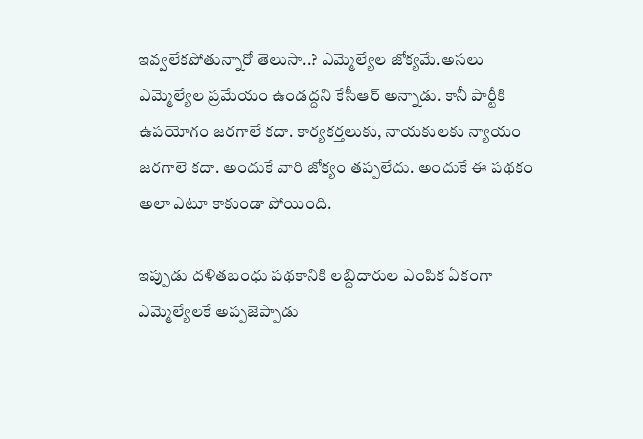ఇవ్వ‌లేక‌పోతున్నారో తెలుసా..? ఎమ్మెల్యేల జోక్య‌మే.అస‌లు ఎమ్మెల్యేల ప్ర‌మేయం ఉండ‌ద్ద‌ని కేసీఆర్ అన్నాడు. కానీ పార్టీకి ఉప‌యోగం జ‌ర‌గాలే క‌దా. కార్య‌క‌ర్త‌లుకు, నాయ‌కుల‌కు న్యాయం జ‌ర‌గాలె క‌దా. అందుకే వారి జోక్యం త‌ప్ప‌లేదు. అందుకే ఈ ప‌థ‌కం అలా ఎటూ కాకుండా పోయింది.

ఇప్పుడు ద‌ళిత‌బంధు ప‌థ‌కానికి ల‌బ్దిదారుల ఎంపిక ఏకంగా ఎమ్మెల్యేలకే అప్ప‌జెప్పాడు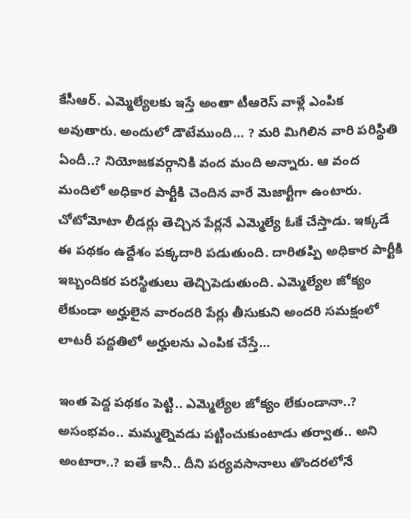కేసీఆర్‌. ఎమ్మెల్యేల‌కు ఇస్తే అంతా టీఆరెస్ వాళ్లే ఎంపిక అవుతారు. అందులో డౌటేముంది… ? మ‌రి మిగిలిన వారి ప‌రిస్థితి ఏందీ..? నియోజ‌క‌వ‌ర్గానికి వంద మంది అన్నారు. ఆ వంద మందిలో అధికార పార్టీకి చెందిన వారే మెజార్టీగా ఉంటారు. చోటోమోటా లీడ‌ర్లు తెచ్చిన పేర్ల‌నే ఎమ్మెల్యే ఓకే చేస్తాడు. ఇక్క‌డే ఈ ప‌థ‌కం ఉద్దేశం ప‌క్క‌దారి ప‌డుతుంది. దారిత‌ప్పి అధికార పార్టీకి ఇబ్బందిక‌ర ప‌రస్థితులు తెచ్చిపెడుతుంది. ఎమ్మెల్యేల జోక్యం లేకుండా అర్హులైన వారంద‌రి పేర్లు తీసుకుని అంద‌రి స‌మ‌క్షంలో లాట‌రీ ప‌ద్ద‌తిలో అర్హుల‌ను ఎంపిక చేస్తే…

ఇంత పెద్ద ప‌థ‌కం పెట్టి.. ఎమ్మెల్యేల జోక్యం లేకుండానా..? అసంభవం.. మ‌మ్మ‌ల్నెవ‌డు ప‌ట్టించుకుంటాడు త‌ర్వాత‌.. అని అంటారా..? ఐతే కానీ.. దీని పర్య‌వ‌సానాలు తొంద‌ర‌లోనే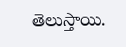తెలుస్తాయి.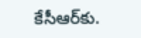కేసీఆర్‌కు.